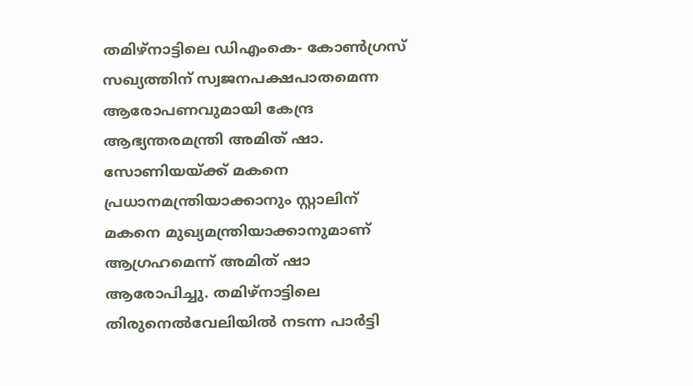തമിഴ്നാട്ടിലെ ഡിഎംകെ- കോൺഗ്രസ് സഖ്യത്തിന് സ്വജനപക്ഷപാതമെന്ന ആരോപണവുമായി കേന്ദ്ര ആഭ്യന്തരമന്ത്രി അമിത് ഷാ. സോണിയയ്ക്ക് മകനെ പ്രധാനമന്ത്രിയാക്കാനും സ്റ്റാലിന് മകനെ മുഖ്യമന്ത്രിയാക്കാനുമാണ് ആഗ്രഹമെന്ന് അമിത് ഷാ ആരോപിച്ചു. തമിഴ്നാട്ടിലെ തിരുനെൽവേലിയിൽ നടന്ന പാർട്ടി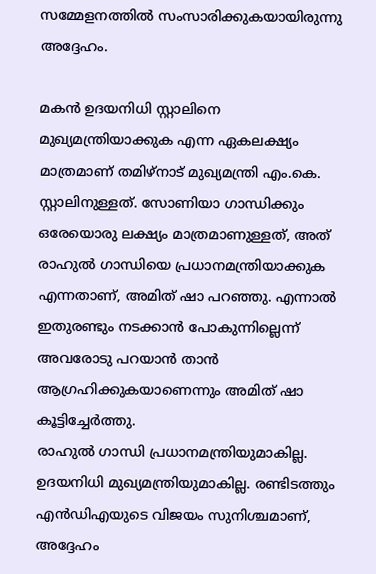സമ്മേളനത്തിൽ സംസാരിക്കുകയായിരുന്നു അദ്ദേഹം.

മകൻ ഉദയനിധി സ്റ്റാലിനെ മുഖ്യമന്ത്രിയാക്കുക എന്ന ഏകലക്ഷ്യം മാത്രമാണ് തമിഴ്നാട് മുഖ്യമന്ത്രി എം.കെ. സ്റ്റാലിനുള്ളത്. സോണിയാ ഗാന്ധിക്കും ഒരേയൊരു ലക്ഷ്യം മാത്രമാണുള്ളത്, അത് രാഹുൽ ഗാന്ധിയെ പ്രധാനമന്ത്രിയാക്കുക എന്നതാണ്, അമിത് ഷാ പറഞ്ഞു. എന്നാൽ ഇതുരണ്ടും നടക്കാൻ പോകുന്നില്ലെന്ന് അവരോടു പറയാൻ താൻ ആഗ്രഹിക്കുകയാണെന്നും അമിത് ഷാ കൂട്ടിച്ചേർത്തു.
രാഹുൽ ഗാന്ധി പ്രധാനമന്ത്രിയുമാകില്ല. ഉദയനിധി മുഖ്യമന്ത്രിയുമാകില്ല. രണ്ടിടത്തും എൻഡിഎയുടെ വിജയം സുനിശ്ചമാണ്, അദ്ദേഹം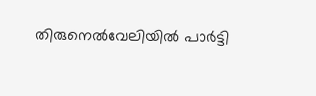തിരുനെൽവേലിയിൽ പാർട്ടി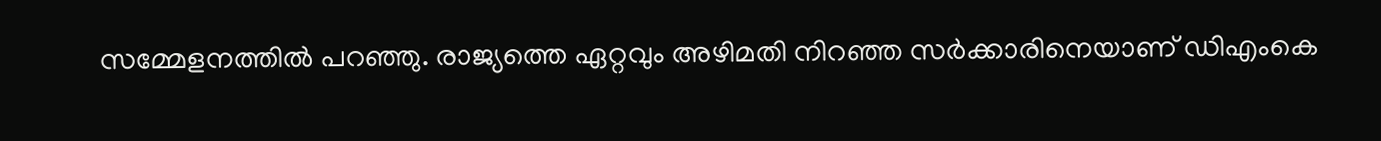സമ്മേളനത്തിൽ പറഞ്ഞു. രാജ്യത്തെ ഏറ്റവും അഴിമതി നിറഞ്ഞ സർക്കാരിനെയാണ് ഡിഎംകെ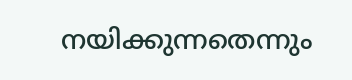നയിക്കുന്നതെന്നും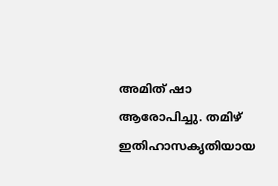അമിത് ഷാ ആരോപിച്ചു. തമിഴ് ഇതിഹാസകൃതിയായ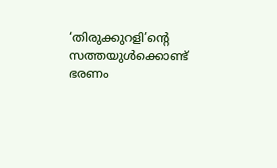‘തിരുക്കുറളി’ൻ്റെ സത്തയുൾക്കൊണ്ട് ഭരണം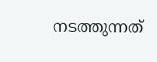നടത്തുന്നത്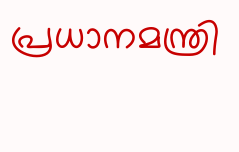പ്രധാനമന്ത്രി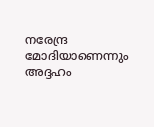നരേന്ദ്ര മോദിയാണെന്നും അദ്ദഹം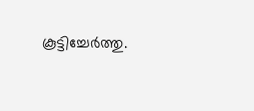കൂട്ടിച്ചേർത്തു.